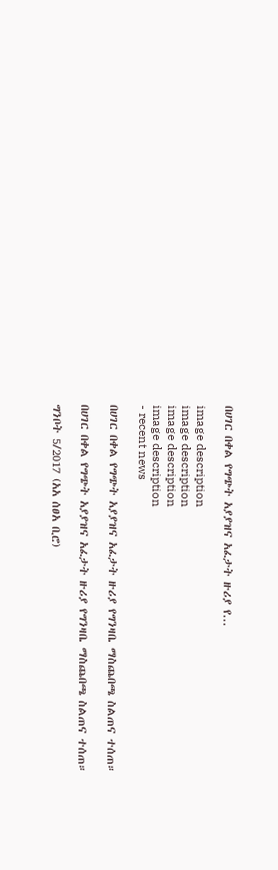በሀገር በቀል የግጭት አያያዝና አፈታት ዙሪያ የ...

image description
image description
image description
image description
- recent news

በሀገር በቀል የግጭት አያያዝና አፈታት ዙሪያ የግንዛቤ ማስጨበጫ ስልጠና ተሰጠ።

በሀገር በቀል የግጭት አያያዝና አፈታት ዙሪያ የግንዛቤ ማስጨበጫ ስልጠና ተሰጠ።

ግንቦት 5/2017 (አአ ሰፀአ ቢሮ)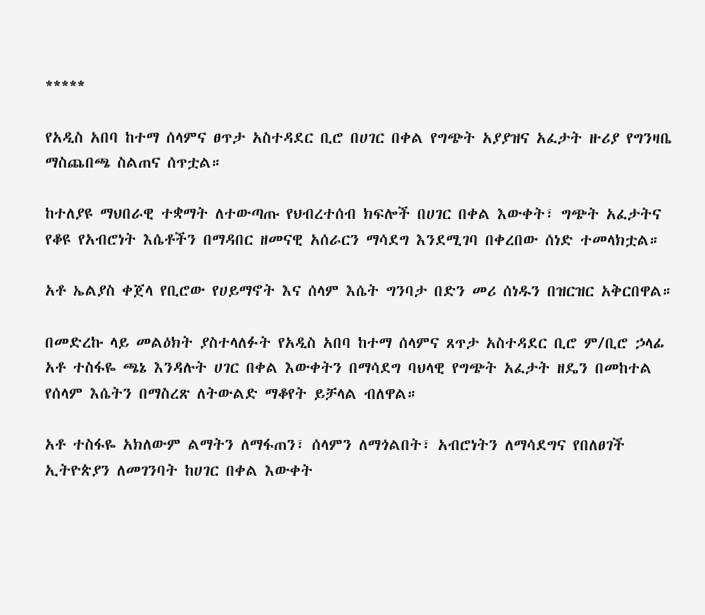*****

የአዲስ አበባ ከተማ ሰላምና ፀጥታ አስተዳደር ቢሮ በሀገር በቀል የግጭት አያያዝና አፈታት ዙሪያ የግንዛቤ ማስጨበጫ ስልጠና ሰጥቷል።

ከተለያዩ ማህበራዊ ተቋማት ለተውጣጡ የህብረተሰብ ክፍሎች በሀገር በቀል እውቀት፣ ግጭት አፈታትና የቆዩ የአብሮነት እሴቶችን በማዳበር ዘመናዊ አሰራርን ማሳደግ እንደሚገባ በቀረበው ሰነድ ተመላክቷል።

አቶ ኤልያስ ቀጀላ የቢሮው የሀይማኖት እና ሰላም እሴት ግንባታ በድን መሪ ሰነዱን በዝርዝር አቅርበዋል።

በመድረኩ ላይ መልዕክት ያስተላለፉት የአዲስ አበባ ከተማ ሰላምና ጸጥታ አስተዳደር ቢሮ ም/ቢሮ ኃላፊ አቶ ተስፋዬ ጫኔ እንዳሉት ሀገር በቀል እውቀትን በማሳደግ ባህላዊ የግጭት አፈታት ዘዴን በመከተል የሰላም እሴትን በማስረጽ ለትውልድ ማቆየት ይቻላል ብለዋል።

አቶ ተስፋዬ አክለውም ልማትን ለማፋጠን፣ ሰላምን ለማጎልበት፣ አብሮነትን ለማሳደግና የበለፀገች ኢትዮጵያን ለመገንባት ከሀገር በቀል እውቀት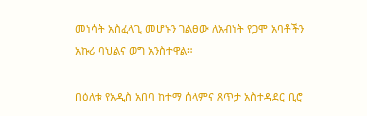መነሳት አስፈላጊ መሆኑን ገልፀው ለአብነት የጋሞ አባቶችን አኩሪ ባህልና ወግ አንስተዋል።

በዕለቱ የአዲስ አበባ ከተማ ሰላምና ጸጥታ አስተዳደር ቢሮ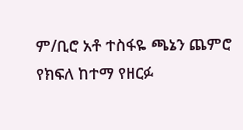ም/ቢሮ አቶ ተስፋዬ ጫኔን ጨምሮ የክፍለ ከተማ የዘርፉ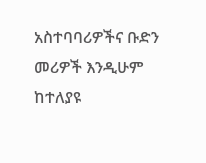አስተባባሪዎችና ቡድን መሪዎች እንዲሁም ከተለያዩ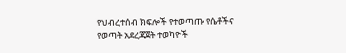የህብረተሰብ ክፍሎች የተወጣጡ የሴቶችና የወጣት አደረጃጀት ተወካዮች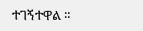ተገኝተዋል ።